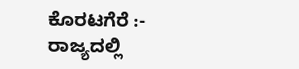ಕೊರಟಗೆರೆ :-
ರಾಜ್ಯದಲ್ಲಿ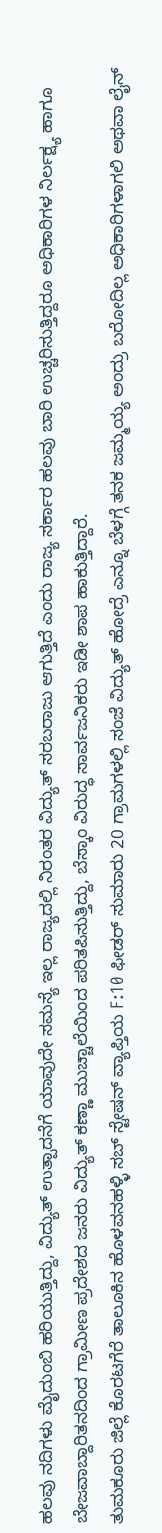ಹಲವು ನದಿಗಳು ಮೈದುಂಬಿ ಹರಿಯುತ್ತಿದ್ದು, ವಿದ್ಯುತ್ ಉತ್ಪಾದನೆಗೆ ಯಾವುದೇ ಸಮಸ್ಯೆ ಇಲ್ಲ ರಾಜ್ಯದಲ್ಲಿ ನಿರಂತರ ವಿದ್ಯುತ್ ಸರಬರಾಜು ಆಗುತ್ತಿದೆ ಎಂದು ರಾಜ್ಯ ಸರ್ಕಾರ ಹಲವು ಬಾರಿ ಉಚ್ಚರಿಸುತ್ತಿದ್ದರೂ ಅಧಿಕಾರಿಗಳ ನಿರ್ಲಕ್ಷ್ಯ ಹಾಗೂ ಬೇಜವಾಬ್ದಾರಿತನದಿಂದ ಗ್ರಾಮೀಣ ಪ್ರದೇಶದ ಜನರು ವಿದ್ಯುತ್ ಕಣ್ಣಾ ಮುಚ್ಚಾಲೆಯಿಂದ ಪರಿತಪಿಸುತ್ತಿದ್ದು, ಬೆಸ್ಕಾಂ ವಿರುದ್ಧ ಸಾರ್ವಜನಿಕರು ಇಡೀ ಶಾಪ ಹಾಕುತ್ತಿದ್ದಾರೆ.
ತುಮಕೂರು ಜಿಲ್ಲೆ ಕೊರಟಗೆರೆ ತಾಲೂಕಿನ ಹೊಳವನಹಳ್ಳಿ ಸಬ್ ಸ್ಟೇಷನ್ ವ್ಯಾಪ್ತಿಯ F:10 ಫೀಡರ್ ಸುಮಾರು 20 ಗ್ರಾಮಗಳಲ್ಲಿ ಸಂಜೆ ವಿದ್ಯುತ್ ಹೋದ್ರೆ ಎನ್ನೂ ಬೆಳಗ್ಗೆ ತನಕ ಜಮ್ಮಯ್ಯ ಅಂದ್ರು ಬರೋದಿಲ್ಲ ಅಧಿಕಾರಿಗಳಾಗಲಿ ಅಥವಾ ಲೈನ್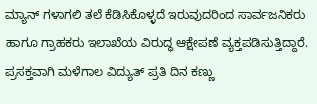ಮ್ಯಾನ್ ಗಳಾಗಲಿ ತಲೆ ಕೆಡಿಸಿಕೊಳ್ಳದೆ ಇರುವುದರಿಂದ ಸಾರ್ವಜನಿಕರು ಹಾಗೂ ಗ್ರಾಹಕರು ಇಲಾಖೆಯ ವಿರುದ್ಧ ಆಕ್ಷೇಪಣೆ ವ್ಯಕ್ತಪಡಿಸುತ್ತಿದ್ದಾರೆ.
ಪ್ರಸಕ್ತವಾಗಿ ಮಳೆಗಾಲ ವಿದ್ಯುತ್ ಪ್ರತಿ ದಿನ ಕಣ್ಣು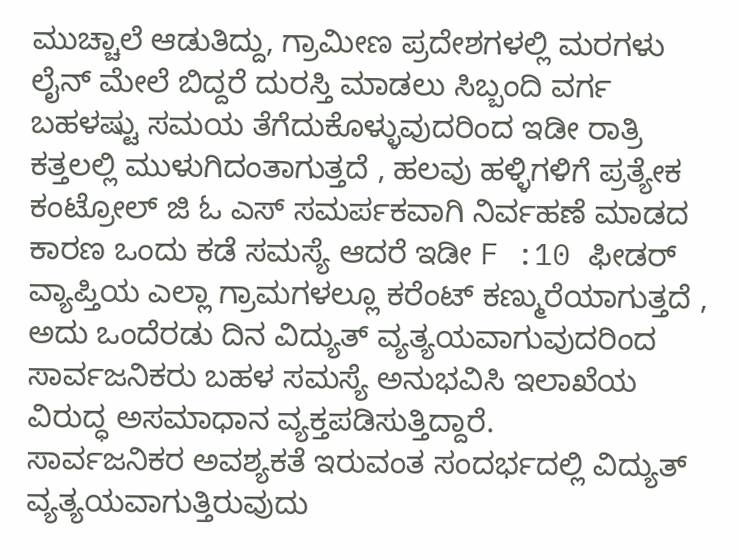ಮುಚ್ಚಾಲೆ ಆಡುತಿದ್ದು, ಗ್ರಾಮೀಣ ಪ್ರದೇಶಗಳಲ್ಲಿ ಮರಗಳು ಲೈನ್ ಮೇಲೆ ಬಿದ್ದರೆ ದುರಸ್ತಿ ಮಾಡಲು ಸಿಬ್ಬಂದಿ ವರ್ಗ ಬಹಳಷ್ಟು ಸಮಯ ತೆಗೆದುಕೊಳ್ಳುವುದರಿಂದ ಇಡೀ ರಾತ್ರಿ ಕತ್ತಲಲ್ಲಿ ಮುಳುಗಿದಂತಾಗುತ್ತದೆ , ಹಲವು ಹಳ್ಳಿಗಳಿಗೆ ಪ್ರತ್ಯೇಕ ಕಂಟ್ರೋಲ್ ಜಿ ಓ ಎಸ್ ಸಮರ್ಪಕವಾಗಿ ನಿರ್ವಹಣೆ ಮಾಡದ ಕಾರಣ ಒಂದು ಕಡೆ ಸಮಸ್ಯೆ ಆದರೆ ಇಡೀ F :10 ಫೀಡರ್ ವ್ಯಾಪ್ತಿಯ ಎಲ್ಲಾ ಗ್ರಾಮಗಳಲ್ಲೂ ಕರೆಂಟ್ ಕಣ್ಮುರೆಯಾಗುತ್ತದೆ , ಅದು ಒಂದೆರಡು ದಿನ ವಿದ್ಯುತ್ ವ್ಯತ್ಯಯವಾಗುವುದರಿಂದ ಸಾರ್ವಜನಿಕರು ಬಹಳ ಸಮಸ್ಯೆ ಅನುಭವಿಸಿ ಇಲಾಖೆಯ ವಿರುದ್ಧ ಅಸಮಾಧಾನ ವ್ಯಕ್ತಪಡಿಸುತ್ತಿದ್ದಾರೆ.
ಸಾರ್ವಜನಿಕರ ಅವಶ್ಯಕತೆ ಇರುವಂತ ಸಂದರ್ಭದಲ್ಲಿ ವಿದ್ಯುತ್ ವ್ಯತ್ಯಯವಾಗುತ್ತಿರುವುದು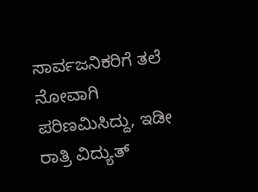ಸಾರ್ವಜನಿಕರಿಗೆ ತಲೆ ನೋವಾಗಿ ಪರಿಣಮಿಸಿದ್ದು, ಇಡೀ ರಾತ್ರಿ ವಿದ್ಯುತ್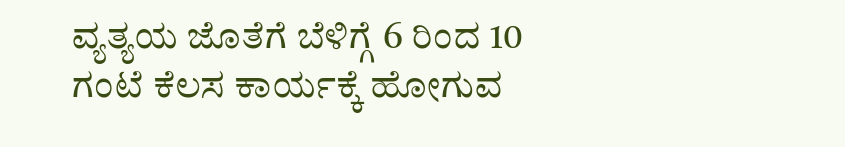ವ್ಯತ್ಯಯ ಜೊತೆಗೆ ಬೆಳಿಗ್ಗೆ 6 ರಿಂದ 10 ಗಂಟೆ ಕೆಲಸ ಕಾರ್ಯಕ್ಕೆ ಹೋಗುವ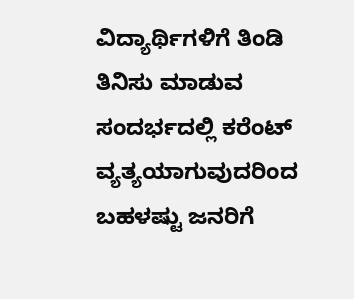ವಿದ್ಯಾರ್ಥಿಗಳಿಗೆ ತಿಂಡಿ ತಿನಿಸು ಮಾಡುವ ಸಂದರ್ಭದಲ್ಲಿ ಕರೆಂಟ್ ವ್ಯತ್ಯಯಾಗುವುದರಿಂದ ಬಹಳಷ್ಟು ಜನರಿಗೆ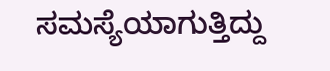ಸಮಸ್ಯೆಯಾಗುತ್ತಿದ್ದು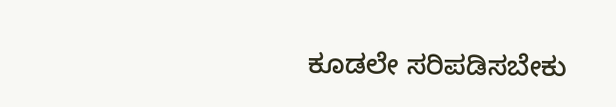ಕೂಡಲೇ ಸರಿಪಡಿಸಬೇಕು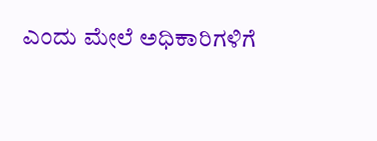ಎಂದು ಮೇಲೆ ಅಧಿಕಾರಿಗಳಿಗೆ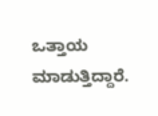ಒತ್ತಾಯ ಮಾಡುತ್ತಿದ್ದಾರೆ.